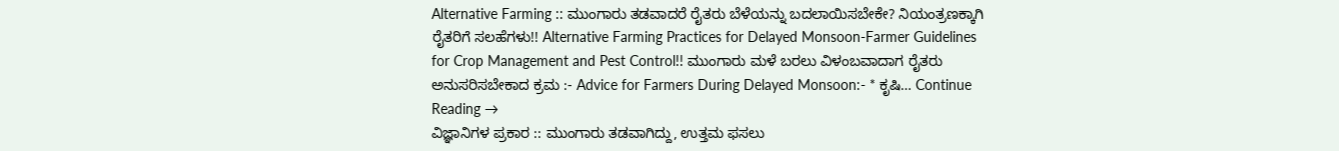Alternative Farming :: ಮುಂಗಾರು ತಡವಾದರೆ ರೈತರು ಬೆಳೆಯನ್ನು ಬದಲಾಯಿಸಬೇಕೇ? ನಿಯಂತ್ರಣಕ್ಕಾಗಿ ರೈತರಿಗೆ ಸಲಹೆಗಳು!! Alternative Farming Practices for Delayed Monsoon-Farmer Guidelines for Crop Management and Pest Control!! ಮುಂಗಾರು ಮಳೆ ಬರಲು ವಿಳಂಬವಾದಾಗ ರೈತರು ಅನುಸರಿಸಬೇಕಾದ ಕ್ರಮ :- Advice for Farmers During Delayed Monsoon:- * ಕೃಷಿ… Continue Reading →
ವಿಜ್ಞಾನಿಗಳ ಪ್ರಕಾರ :: ಮುಂಗಾರು ತಡವಾಗಿದ್ದು, ಉತ್ತಮ ಫಸಲು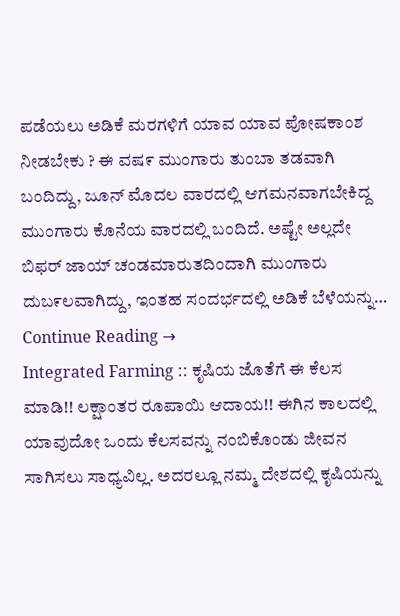ಪಡೆಯಲು ಅಡಿಕೆ ಮರಗಳಿಗೆ ಯಾವ ಯಾವ ಪೋಷಕಾಂಶ ನೀಡಬೇಕು ? ಈ ವಷ೯ ಮುಂಗಾರು ತುಂಬಾ ತಡವಾಗಿ ಬಂದಿದ್ದು, ಜೂನ್ ಮೊದಲ ವಾರದಲ್ಲಿ ಆಗಮನವಾಗಬೇಕಿದ್ದ ಮುಂಗಾರು ಕೊನೆಯ ವಾರದಲ್ಲಿ ಬಂದಿದೆ. ಅಷ್ಟೇ ಅಲ್ಲದೇ ಬಿಫರ್ ಜಾಯ್ ಚಂಡಮಾರುತದಿಂದಾಗಿ ಮುಂಗಾರು ದುಬ೯ಲವಾಗಿದ್ದು, ಇಂತಹ ಸಂದರ್ಭದಲ್ಲಿ ಅಡಿಕೆ ಬೆಳೆಯನ್ನು… Continue Reading →
Integrated Farming :: ಕೃಷಿಯ ಜೊತೆಗೆ ಈ ಕೆಲಸ ಮಾಡಿ!! ಲಕ್ಷಾಂತರ ರೂಪಾಯಿ ಆದಾಯ!! ಈಗಿನ ಕಾಲದಲ್ಲಿ ಯಾವುದೋ ಒಂದು ಕೆಲಸವನ್ನು ನಂಬಿಕೊಂಡು ಜೀವನ ಸಾಗಿಸಲು ಸಾಧ್ಯವಿಲ್ಲ. ಅದರಲ್ಲೂ ನಮ್ಮ ದೇಶದಲ್ಲಿ ಕೃಷಿಯನ್ನು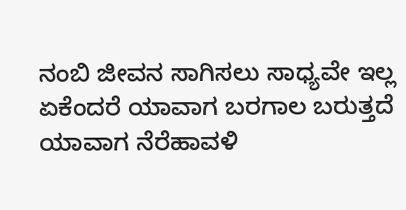ನಂಬಿ ಜೀವನ ಸಾಗಿಸಲು ಸಾಧ್ಯವೇ ಇಲ್ಲ ಏಕೆಂದರೆ ಯಾವಾಗ ಬರಗಾಲ ಬರುತ್ತದೆ ಯಾವಾಗ ನೆರೆಹಾವಳಿ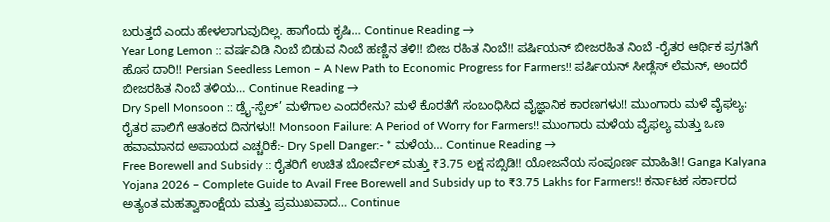ಬರುತ್ತದೆ ಎಂದು ಹೇಳಲಾಗುವುದಿಲ್ಲ. ಹಾಗೆಂದು ಕೃಷಿ… Continue Reading →
Year Long Lemon :: ವರ್ಷವಿಡಿ ನಿಂಬೆ ಬಿಡುವ ನಿಂಬೆ ಹಣ್ಣಿನ ತಳಿ!! ಬೀಜ ರಹಿತ ನಿಂಬೆ!! ಪರ್ಷಿಯನ್ ಬೀಜರಹಿತ ನಿಂಬೆ -ರೈತರ ಆರ್ಥಿಕ ಪ್ರಗತಿಗೆ ಹೊಸ ದಾರಿ!! Persian Seedless Lemon – A New Path to Economic Progress for Farmers!! ಪರ್ಷಿಯನ್ ಸೀಡ್ಲೆಸ್ ಲೆಮನ್, ಅಂದರೆ ಬೀಜರಹಿತ ನಿಂಬೆ ತಳಿಯ… Continue Reading →
Dry Spell Monsoon :: ಡ್ರೈ-ಸ್ಪೆಲ್’ ಮಳೆಗಾಲ ಎಂದರೇನು? ಮಳೆ ಕೊರತೆಗೆ ಸಂಬಂಧಿಸಿದ ವೈಜ್ಞಾನಿಕ ಕಾರಣಗಳು!! ಮುಂಗಾರು ಮಳೆ ವೈಫಲ್ಯ: ರೈತರ ಪಾಲಿಗೆ ಆತಂಕದ ದಿನಗಳು!! Monsoon Failure: A Period of Worry for Farmers!! ಮುಂಗಾರು ಮಳೆಯ ವೈಫಲ್ಯ ಮತ್ತು ಒಣ ಹವಾಮಾನದ ಅಪಾಯದ ಎಚ್ಚರಿಕೆ:- Dry Spell Danger:- * ಮಳೆಯ… Continue Reading →
Free Borewell and Subsidy :: ರೈತರಿಗೆ ಉಚಿತ ಬೋರ್ವೆಲ್ ಮತ್ತು ₹3.75 ಲಕ್ಷ ಸಬ್ಸಿಡಿ!! ಯೋಜನೆಯ ಸಂಪೂರ್ಣ ಮಾಹಿತಿ!! Ganga Kalyana Yojana 2026 – Complete Guide to Avail Free Borewell and Subsidy up to ₹3.75 Lakhs for Farmers!! ಕರ್ನಾಟಕ ಸರ್ಕಾರದ ಅತ್ಯಂತ ಮಹತ್ವಾಕಾಂಕ್ಷೆಯ ಮತ್ತು ಪ್ರಮುಖವಾದ… Continue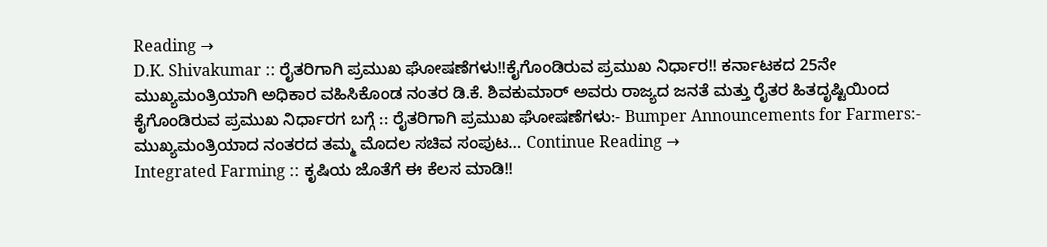Reading →
D.K. Shivakumar :: ರೈತರಿಗಾಗಿ ಪ್ರಮುಖ ಘೋಷಣೆಗಳು!!ಕೈಗೊಂಡಿರುವ ಪ್ರಮುಖ ನಿರ್ಧಾರ!! ಕರ್ನಾಟಕದ 25ನೇ ಮುಖ್ಯಮಂತ್ರಿಯಾಗಿ ಅಧಿಕಾರ ವಹಿಸಿಕೊಂಡ ನಂತರ ಡಿ.ಕೆ. ಶಿವಕುಮಾರ್ ಅವರು ರಾಜ್ಯದ ಜನತೆ ಮತ್ತು ರೈತರ ಹಿತದೃಷ್ಟಿಯಿಂದ ಕೈಗೊಂಡಿರುವ ಪ್ರಮುಖ ನಿರ್ಧಾರಗ ಬಗ್ಗೆ :: ರೈತರಿಗಾಗಿ ಪ್ರಮುಖ ಘೋಷಣೆಗಳು:- Bumper Announcements for Farmers:- ಮುಖ್ಯಮಂತ್ರಿಯಾದ ನಂತರದ ತಮ್ಮ ಮೊದಲ ಸಚಿವ ಸಂಪುಟ… Continue Reading →
Integrated Farming :: ಕೃಷಿಯ ಜೊತೆಗೆ ಈ ಕೆಲಸ ಮಾಡಿ!!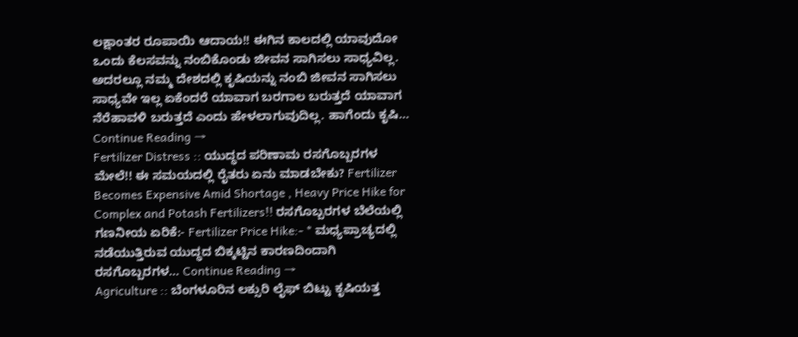ಲಕ್ಷಾಂತರ ರೂಪಾಯಿ ಆದಾಯ!! ಈಗಿನ ಕಾಲದಲ್ಲಿ ಯಾವುದೋ ಒಂದು ಕೆಲಸವನ್ನು ನಂಬಿಕೊಂಡು ಜೀವನ ಸಾಗಿಸಲು ಸಾಧ್ಯವಿಲ್ಲ. ಅದರಲ್ಲೂ ನಮ್ಮ ದೇಶದಲ್ಲಿ ಕೃಷಿಯನ್ನು ನಂಬಿ ಜೀವನ ಸಾಗಿಸಲು ಸಾಧ್ಯವೇ ಇಲ್ಲ ಏಕೆಂದರೆ ಯಾವಾಗ ಬರಗಾಲ ಬರುತ್ತದೆ ಯಾವಾಗ ನೆರೆಹಾವಳಿ ಬರುತ್ತದೆ ಎಂದು ಹೇಳಲಾಗುವುದಿಲ್ಲ. ಹಾಗೆಂದು ಕೃಷಿ… Continue Reading →
Fertilizer Distress :: ಯುದ್ಧದ ಪರಿಣಾಮ ರಸಗೊಬ್ಬರಗಳ ಮೇಲೆ!! ಈ ಸಮಯದಲ್ಲಿ ರೈತರು ಏನು ಮಾಡಬೇಕು? Fertilizer Becomes Expensive Amid Shortage , Heavy Price Hike for Complex and Potash Fertilizers!! ರಸಗೊಬ್ಬರಗಳ ಬೆಲೆಯಲ್ಲಿ ಗಣನೀಯ ಏರಿಕೆ:- Fertilizer Price Hike:- * ಮಧ್ಯಪ್ರಾಚ್ಯದಲ್ಲಿ ನಡೆಯುತ್ತಿರುವ ಯುದ್ಧದ ಬಿಕ್ಕಟ್ಟಿನ ಕಾರಣದಿಂದಾಗಿ ರಸಗೊಬ್ಬರಗಳ… Continue Reading →
Agriculture :: ಬೆಂಗಳೂರಿನ ಲಕ್ಸುರಿ ಲೈಫ್ ಬಿಟ್ಟು ಕೃಷಿಯತ್ತ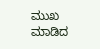ಮುಖ ಮಾಡಿದ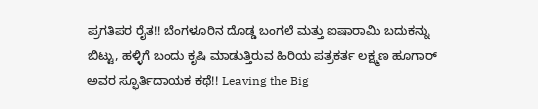ಪ್ರಗತಿಪರ ರೈತ!! ಬೆಂಗಳೂರಿನ ದೊಡ್ಡ ಬಂಗಲೆ ಮತ್ತು ಐಷಾರಾಮಿ ಬದುಕನ್ನು ಬಿಟ್ಟು, ಹಳ್ಳಿಗೆ ಬಂದು ಕೃಷಿ ಮಾಡುತ್ತಿರುವ ಹಿರಿಯ ಪತ್ರಕರ್ತ ಲಕ್ಷ್ಮಣ ಹೂಗಾರ್ ಅವರ ಸ್ಫೂರ್ತಿದಾಯಕ ಕಥೆ!! Leaving the Big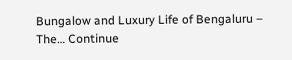Bungalow and Luxury Life of Bengaluru – The… Continue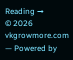Reading →
© 2026 vkgrowmore.com — Powered by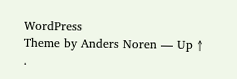WordPress
Theme by Anders Noren — Up ↑
.